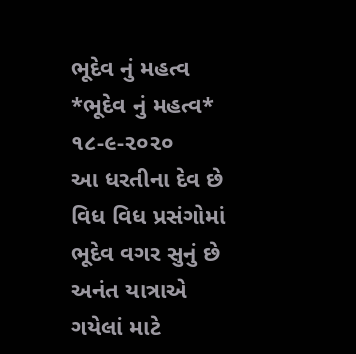ભૂદેવ નું મહત્વ
*ભૂદેવ નું મહત્વ* ૧૮-૯-૨૦૨૦
આ ધરતીના દેવ છે
વિધ વિધ પ્રસંગોમાં
ભૂદેવ વગર સુનું છે
અનંત યાત્રાએ
ગયેલાં માટે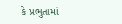કે પ્રભુતામાં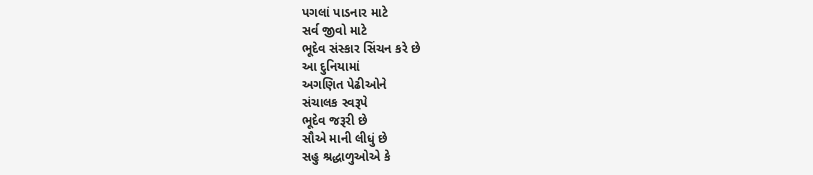પગલાં પાડનાર માટે
સર્વ જીવો માટે
ભૂદેવ સંસ્કાર સિંચન કરે છે
આ દુનિયામાં
અગણિત પેઢીઓને
સંચાલક સ્વરૂપે
ભૂદેવ જરૂરી છે
સૌએ માની લીધું છે
સહુ શ્રદ્ધાળુઓએ કે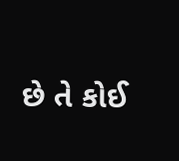છે તે કોઈ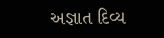અજ્ઞાત દિવ્ય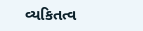વ્યકિતત્વ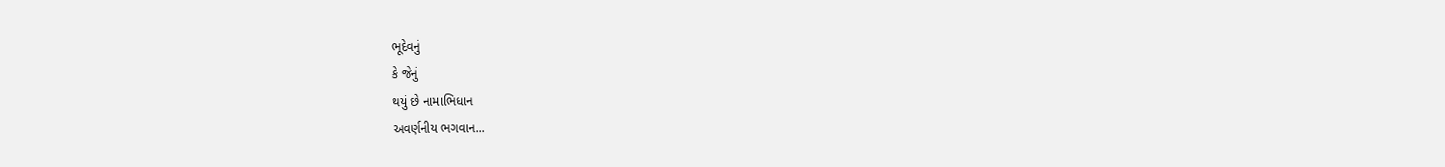ભૂદેવનું
કે જેનું
થયું છે નામાભિધાન
અવર્ણનીય ભગવાન...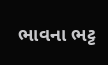ભાવના ભટ્ટ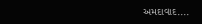અમદાવાદ....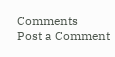Comments
Post a Comment